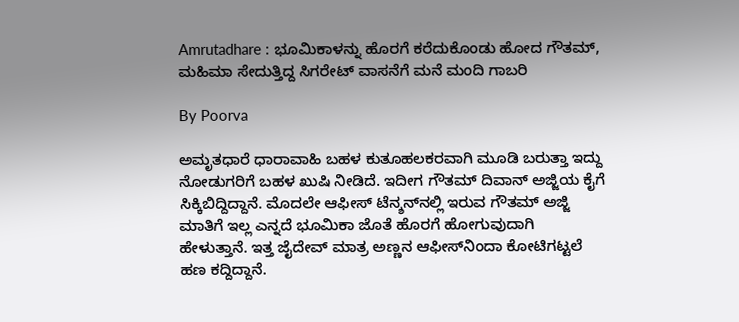Amrutadhare : ಭೂಮಿಕಾಳನ್ನು ಹೊರಗೆ ಕರೆದುಕೊಂಡು ಹೋದ ಗೌತಮ್, ಮಹಿಮಾ ಸೇದುತ್ತಿದ್ದ ಸಿಗರೇಟ್ ವಾಸನೆಗೆ ಮನೆ ಮಂದಿ ಗಾಬರಿ

By Poorva

ಅಮೃತಧಾರೆ ಧಾರಾವಾಹಿ ಬಹಳ ಕುತೂಹಲಕರವಾಗಿ ಮೂಡಿ ಬರುತ್ತಾ ಇದ್ದು ನೋಡುಗರಿಗೆ ಬಹಳ ಖುಷಿ ನೀಡಿದೆ. ಇದೀಗ ಗೌತಮ್ ದಿವಾನ್ ಅಜ್ಜಿಯ ಕೈಗೆ ಸಿಕ್ಕಿಬಿದ್ದಿದ್ದಾನೆ. ಮೊದಲೇ ಆಫೀಸ್ ಟೆನ್ಶನ್‌ನಲ್ಲಿ ಇರುವ ಗೌತಮ್‌ ಅಜ್ಜಿ ಮಾತಿಗೆ ಇಲ್ಲ ಎನ್ನದೆ ಭೂಮಿಕಾ ಜೊತೆ ಹೊರಗೆ ಹೋಗುವುದಾಗಿ ಹೇಳುತ್ತಾನೆ. ಇತ್ತ ಜೈದೇವ್ ಮಾತ್ರ ಅಣ್ಣನ ಆಫೀಸ್‌ನಿಂದಾ ಕೋಟಿಗಟ್ಟಲೆ ಹಣ ಕದ್ದಿದ್ದಾನೆ.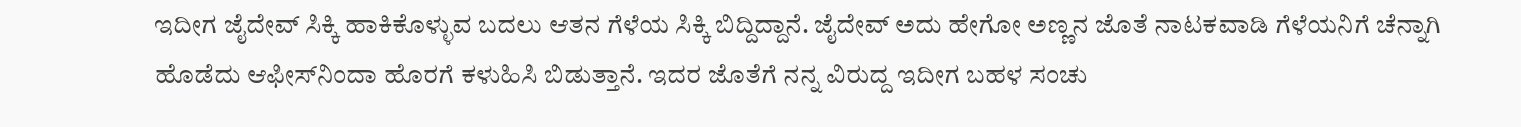ಇದೀಗ ಜೈದೇವ್ ಸಿಕ್ಕಿ ಹಾಕಿಕೊಳ್ಳುವ ಬದಲು ಆತನ ಗೆಳೆಯ ಸಿಕ್ಕಿ ಬಿದ್ದಿದ್ದಾನೆ. ಜೈದೇವ್ ಅದು ಹೇಗೋ ಅಣ್ಣನ ಜೊತೆ ನಾಟಕವಾಡಿ ಗೆಳೆಯನಿಗೆ ಚೆನ್ನಾಗಿ ಹೊಡೆದು ಆಫೀಸ್‌ನಿಂದಾ ಹೊರಗೆ ಕಳುಹಿಸಿ ಬಿಡುತ್ತಾನೆ. ಇದರ ಜೊತೆಗೆ ನನ್ನ ವಿರುದ್ದ ಇದೀಗ ಬಹಳ ಸಂಚು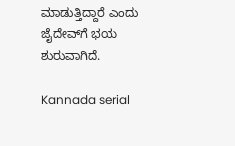ಮಾಡುತ್ತಿದ್ದಾರೆ ಎಂದು ಜೈದೇವ್‌ಗೆ ಭಯ ಶುರುವಾಗಿದೆ.

Kannada serial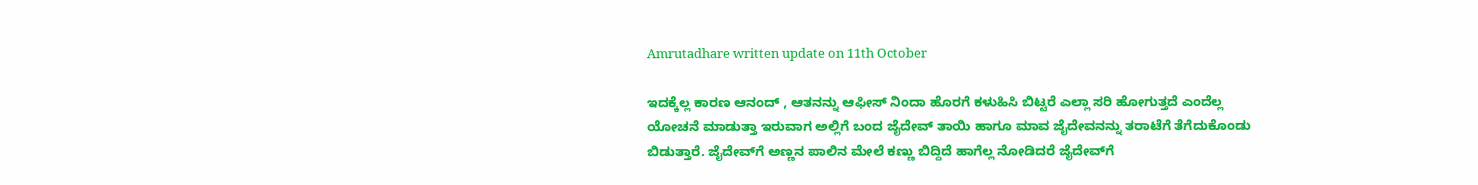Amrutadhare written update on 11th October

ಇದಕ್ಕೆಲ್ಲ ಕಾರಣ ಆನಂದ್ , ಆತನನ್ನು ಆಫೀಸ್ ನಿಂದಾ ಹೊರಗೆ ಕಳುಹಿಸಿ ಬಿಟ್ಟರೆ ಎಲ್ಲಾ ಸರಿ ಹೋಗುತ್ತದೆ ಎಂದೆಲ್ಲ ಯೋಚನೆ ಮಾಡುತ್ತಾ ಇರುವಾಗ ಅಲ್ಲಿಗೆ ಬಂದ ಜೈದೇವ್ ತಾಯಿ ಹಾಗೂ ಮಾವ ಜೈದೇವನನ್ನು ತರಾಟೆಗೆ ತೆಗೆದುಕೊಂಡು ಬಿಡುತ್ತಾರೆ. ಜೈದೇವ್‌ಗೆ ಅಣ್ಣನ ಪಾಲಿನ ಮೇಲೆ ಕಣ್ಣು ಬಿದ್ದಿದೆ ಹಾಗೆಲ್ಲ ನೋಡಿದರೆ ಜೈದೇವ್‌ಗೆ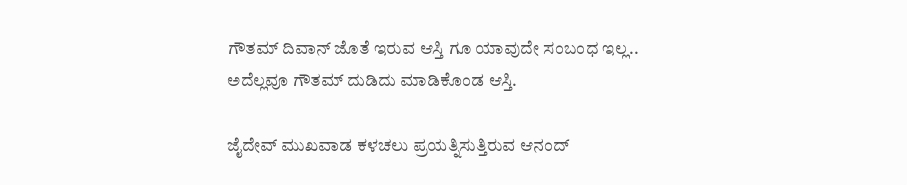ಗೌತಮ್ ದಿವಾನ್ ಜೊತೆ ಇರುವ ಆಸ್ತಿ ಗೂ ಯಾವುದೇ ಸಂಬಂಧ ಇಲ್ಲ.. ಅದೆಲ್ಲವೂ ಗೌತಮ್ ದುಡಿದು ಮಾಡಿಕೊಂಡ ಆಸ್ತಿ.

ಜೈದೇವ್ ಮುಖವಾಡ ಕಳಚಲು ಪ್ರಯತ್ನಿಸುತ್ತಿರುವ ಆನಂದ್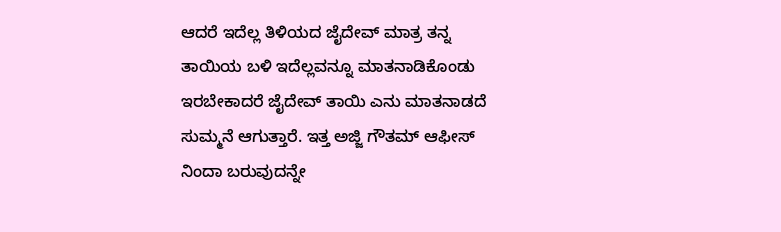ಆದರೆ ಇದೆಲ್ಲ ತಿಳಿಯದ ಜೈದೇವ್ ಮಾತ್ರ ತನ್ನ ತಾಯಿಯ ಬಳಿ ಇದೆಲ್ಲವನ್ನೂ ಮಾತನಾಡಿಕೊಂಡು ಇರಬೇಕಾದರೆ ಜೈದೇವ್ ತಾಯಿ ಎನು ಮಾತನಾಡದೆ ಸುಮ್ಮನೆ ಆಗುತ್ತಾರೆ. ಇತ್ತ ಅಜ್ಜಿ ಗೌತಮ್ ಆಫೀಸ್ ನಿಂದಾ ಬರುವುದನ್ನೇ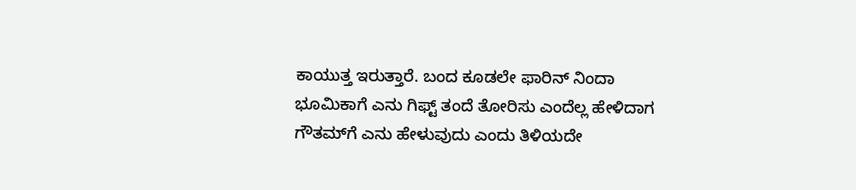ಕಾಯುತ್ತ ಇರುತ್ತಾರೆ. ಬಂದ ಕೂಡಲೇ ಫಾರಿನ್ ನಿಂದಾ ಭೂಮಿಕಾಗೆ ಎನು ಗಿಫ್ಟ್ ತಂದೆ ತೋರಿಸು ಎಂದೆಲ್ಲ ಹೇಳಿದಾಗ ಗೌತಮ್‌ಗೆ ಎನು ಹೇಳುವುದು ಎಂದು ತಿಳಿಯದೇ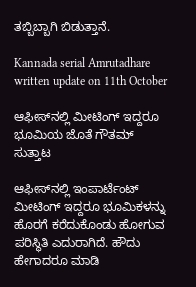ತಬ್ಬಿಬ್ಬಾಗಿ ಬಿಡುತ್ತಾನೆ.

Kannada serial Amrutadhare written update on 11th October

ಆಫೀಸ್‌ನಲ್ಲಿ ಮೀಟಿಂಗ್ ಇದ್ದರೂ ಭೂಮಿಯ ಜೊತೆ ಗೌತಮ್ ಸುತ್ತಾಟ

ಆಫೀಸ್‌ನಲ್ಲಿ ಇಂಪಾರ್ಟೆಂಟ್ ಮೀಟಿಂಗ್ ಇದ್ದರೂ ಭೂಮಿಕಳನ್ನು ಹೊರಗೆ ಕರೆದುಕೊಂಡು ಹೋಗುವ ಪರಿಸ್ಥಿತಿ ಎದುರಾಗಿದೆ. ಹೌದು ಹೇಗಾದರೂ ಮಾಡಿ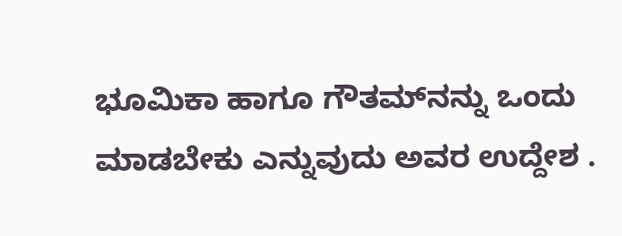ಭೂಮಿಕಾ ಹಾಗೂ ಗೌತಮ್‌ನನ್ನು ಒಂದು ಮಾಡಬೇಕು ಎನ್ನುವುದು ಅವರ ಉದ್ದೇಶ .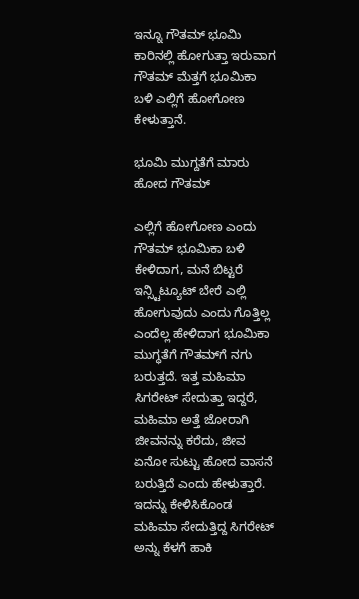ಇನ್ನೂ ಗೌತಮ್ ಭೂಮಿ ಕಾರಿನಲ್ಲಿ ಹೋಗುತ್ತಾ ಇರುವಾಗ ಗೌತಮ್ ಮೆತ್ತಗೆ ಭೂಮಿಕಾ ಬಳಿ ಎಲ್ಲಿಗೆ ಹೋಗೋಣ ಕೇಳುತ್ತಾನೆ.

ಭೂಮಿ ಮುಗ್ದತೆಗೆ ಮಾರು ಹೋದ ಗೌತಮ್

ಎಲ್ಲಿಗೆ ಹೋಗೋಣ ಎಂದು ಗೌತಮ್ ಭೂಮಿಕಾ ಬಳಿ ಕೇಳಿದಾಗ, ಮನೆ ಬಿಟ್ಟರೆ ಇನ್ಸ್ಟಿಟ್ಯೂಟ್ ಬೇರೆ ಎಲ್ಲಿ ಹೋಗುವುದು ಎಂದು ಗೊತ್ತಿಲ್ಲ ಎಂದೆಲ್ಲ ಹೇಳಿದಾಗ ಭೂಮಿಕಾ ಮುಗ್ಧತೆಗೆ ಗೌತಮ್‌ಗೆ ನಗು ಬರುತ್ತದೆ. ಇತ್ತ ಮಹಿಮಾ ಸಿಗರೇಟ್ ಸೇದುತ್ತಾ ಇದ್ದರೆ, ಮಹಿಮಾ ಅತ್ತೆ ಜೋರಾಗಿ ಜೀವನನ್ನು ಕರೆದು, ಜೀವ ಏನೋ ಸುಟ್ಟು ಹೋದ ವಾಸನೆ ಬರುತ್ತಿದೆ ಎಂದು ಹೇಳುತ್ತಾರೆ. ಇದನ್ನು ಕೇಳಿಸಿಕೊಂಡ ಮಹಿಮಾ ಸೇದುತ್ತಿದ್ದ ಸಿಗರೇಟ್ ಅನ್ನು ಕೆಳಗೆ ಹಾಕಿ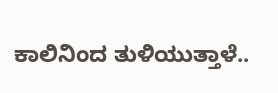ಕಾಲಿನಿಂದ ತುಳಿಯುತ್ತಾಳೆ..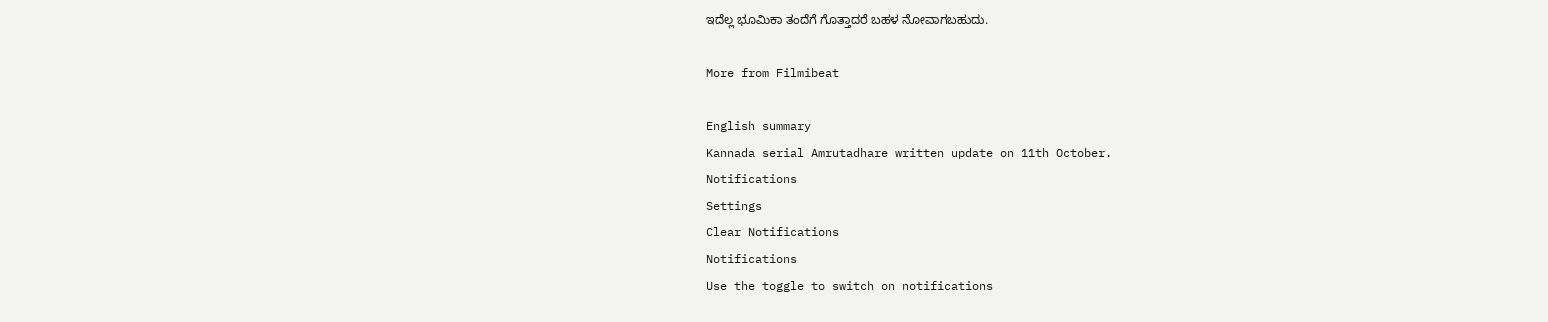ಇದೆಲ್ಲ ಭೂಮಿಕಾ ತಂದೆಗೆ ಗೊತ್ತಾದರೆ ಬಹಳ ನೋವಾಗಬಹುದು.

More from Filmibeat

English summary
Kannada serial Amrutadhare written update on 11th October.
Notifications
Settings
Clear Notifications
Notifications
Use the toggle to switch on notifications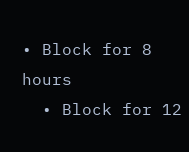• Block for 8 hours
  • Block for 12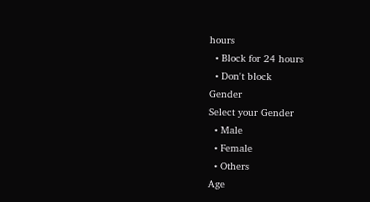hours
  • Block for 24 hours
  • Don't block
Gender
Select your Gender
  • Male
  • Female
  • Others
Age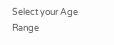Select your Age Range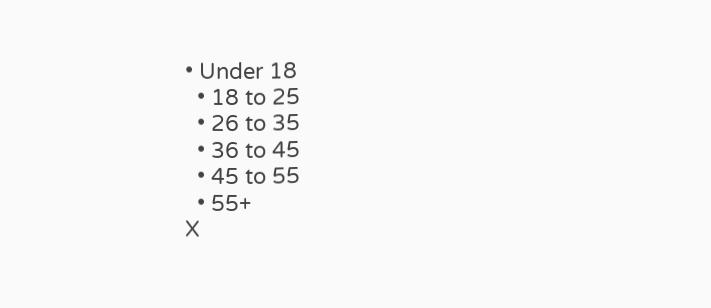• Under 18
  • 18 to 25
  • 26 to 35
  • 36 to 45
  • 45 to 55
  • 55+
X